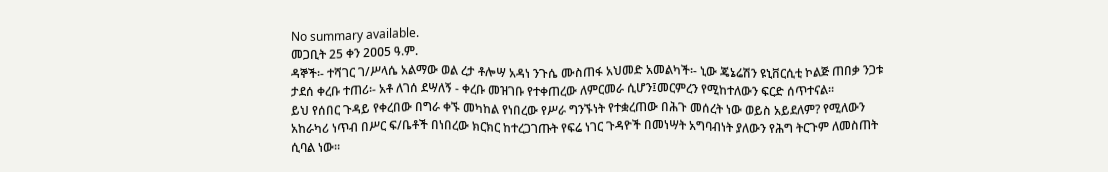No summary available.
መጋቢት 25 ቀን 2ዐዐ5 ዓ.ም.
ዳኞች፡- ተሻገር ገ/ሥላሴ አልማው ወል ረታ ቶሎሣ አዳነ ንጉሴ ሙስጠፋ አህመድ አመልካች፡- ኒው ጄኔሬሽን ዩኒቨርሲቲ ኮልጅ ጠበቃ ንጋቱ ታደሰ ቀረቡ ተጠሪ፡- አቶ ለገሰ ደሣለኝ - ቀረቡ መዝገቡ የተቀጠረው ለምርመራ ሲሆን፤መርምረን የሚከተለውን ፍርድ ሰጥተናል።
ይህ የሰበር ጉዳይ የቀረበው በግራ ቀኙ መካከል የነበረው የሥራ ግንኙነት የተቋረጠው በሕጉ መሰረት ነው ወይስ አይደለም? የሚለውን አከራካሪ ነጥብ በሥር ፍ/ቤቶች በነበረው ክርክር ከተረጋገጡት የፍሬ ነገር ጉዳዮች በመነሣት አግባብነት ያለውን የሕግ ትርጉም ለመስጠት ሲባል ነው።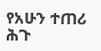የአሁን ተጠሪ ሕጉ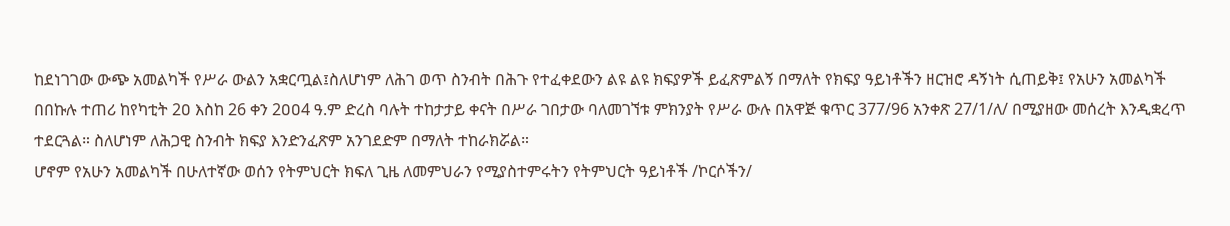ከደነገገው ውጭ አመልካች የሥራ ውልን አቋርጧል፤ስለሆነም ለሕገ ወጥ ስንብት በሕጉ የተፈቀደውን ልዩ ልዩ ክፍያዎች ይፈጽምልኝ በማለት የክፍያ ዓይነቶችን ዘርዝሮ ዳኝነት ሲጠይቅ፤ የአሁን አመልካች በበኩሉ ተጠሪ ከየካቲት 2ዐ እስከ 26 ቀን 2ዐዐ4 ዓ.ም ድረስ ባሉት ተከታታይ ቀናት በሥራ ገበታው ባለመገኘቱ ምክንያት የሥራ ውሉ በአዋጅ ቁጥር 377/96 አንቀጽ 27/1/ለ/ በሚያዘው መሰረት እንዲቋረጥ ተደርጓል። ስለሆነም ለሕጋዊ ስንብት ክፍያ እንድንፈጽም አንገደድም በማለት ተከራክሯል።
ሆኖም የአሁን አመልካች በሁለተኛው ወሰን የትምህርት ክፍለ ጊዜ ለመምህራን የሚያስተምሩትን የትምህርት ዓይነቶች /ኮርሶችን/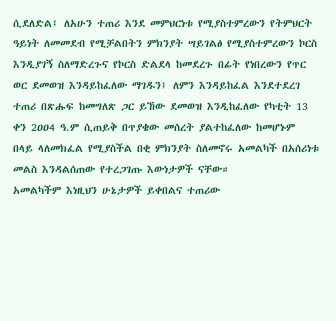ሲደለድል፤ ለአሁን ተጠሪ እንደ መምህርነቱ የሚያስተምረውን የትምህርት ዓይነት ለመመደብ የሚቻልበትን ምክንያት ሣይገልፅ የሚያስተምረውን ኮርስ እንዲያገኝ ስለማድረጉና የኮርስ ድልደላ ከመደረጉ በፊት የነበረውን የጥር ወር ደመወዝ እንዳይከፈለው ማገዱን፤ ለምን እንዳይከፈል እንደተደረገ ተጠሪ በጽሑፍ ከመግለጽ ጋር ይኸው ደመወዝ እንዲከፈለው የካቲት 13 ቀን 2ዐዐ4 ዓ.ም ሲጠይቅ በጥያቄው መሰረት ያልተከፈለው ከመሆኑም በላይ ላለመክፈል የሚያስችል በቂ ምክንያት ስለመኖሩ አመልካች በአሰሪነቱ መልስ እንዳልሰጠው የተረጋገጡ እውነታዎች ናቸው።
አመልካችም እነዚህን ሁኔታዎች ይቀበልና ተጠሪው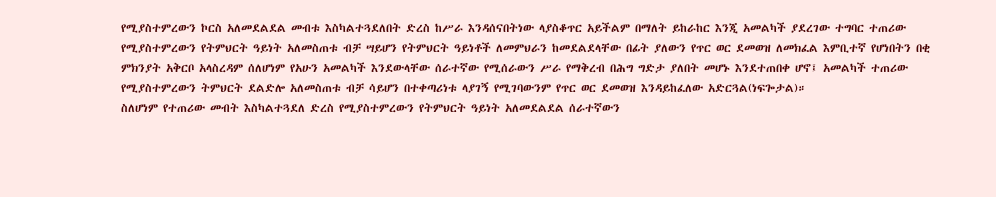የሚያስተምረውን ኮርስ አለመደልደል መብቱ እስካልተጓደለበት ድረስ ከሥራ እንዳሰናበትነው ላያስቆጥር አይችልም በማለት ይከራከር እንጂ አመልካች ያደረገው ተግባር ተጠሪው የሚያስተምረውን የትምህርት ዓይነት አለመስጠቱ ብቻ ሣይሆን የትምህርት ዓይነቶች ለመምህራን ከመደልደላቸው በፊት ያለውን የጥር ወር ደመወዝ ለመክፈል እምቢተኛ የሆነበትን በቂ ምክንያት አቅርቦ አላስረዳም ሰለሆነም የአሁን አመልካች እንደውላቸው ሰራተኛው የሚሰራውን ሥራ የማቅረብ በሕግ ግድታ ያለበት መሆኑ እንደተጠበቀ ሆኖ፤ አመልካች ተጠሪው የሚያስተምረውን ትምህርት ደልድሎ አለመስጠቱ ብቻ ሳይሆን በተቀጣሪነቱ ላያገኝ የሚገባውንም የጥር ወር ደመወዝ እንዳይከፈለው አድርጓል(ነፍጐታል)።
ስለሆነም የተጠሪው መብት እስካልተጓደለ ድረስ የሚያስተምረውን የትምህርት ዓይነት አለመደልደል ሰራተኛውን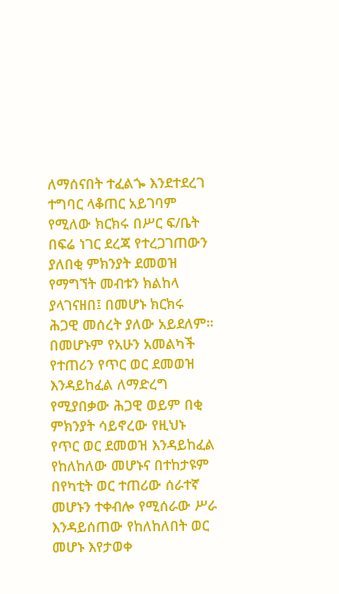ለማሰናበት ተፈልጐ እንደተደረገ ተግባር ላቆጠር አይገባም የሚለው ክርክሩ በሥር ፍ/ቤት በፍሬ ነገር ደረጃ የተረጋገጠውን ያለበቂ ምክንያት ደመወዝ የማግኘት መብቱን ክልከላ ያላገናዘበ፤ በመሆኑ ክርክሩ ሕጋዊ መሰረት ያለው አይደለም።
በመሆኑም የአሁን አመልካች የተጠሪን የጥር ወር ደመወዝ እንዳይከፈል ለማድረግ የሚያበቃው ሕጋዊ ወይም በቂ ምክንያት ሳይኖረው የዚህኑ የጥር ወር ደመወዝ እንዳይከፈል የከለከለው መሆኑና በተከታዩም በየካቲት ወር ተጠሪው ሰራተኛ መሆኑን ተቀብሎ የሚሰራው ሥራ እንዳይሰጠው የከለከለበት ወር መሆኑ እየታወቀ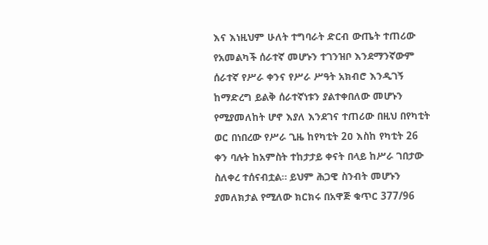እና እነዚህም ሁለት ተግባራት ድርብ ውጤት ተጠሪው የአመልካች ሰራተኛ መሆኑን ተገንዝቦ እንደማንኛውም ሰራተኛ የሥራ ቀንና የሥራ ሥዓት አክብሮ እንዲገኝ ከማድረግ ይልቅ ሰራተኛነቱን ያልተቀበለው መሆኑን የሚያመለከት ሆኖ እያለ እንደገና ተጠሪው በዚህ በየካቲት ወር በነበረው የሥራ ጊዜ ከየካቲት 2ዐ እስከ የካቲት 26 ቀን ባሉት ከአምስት ተከታታይ ቀናት በላይ ከሥራ ገበታው ስለቀረ ተሰናብቷል። ይህም ሕጋዊ ስንብት መሆኑን ያመለክታል የሚለው ክርክሩ በአዋጅ ቁጥር 377/96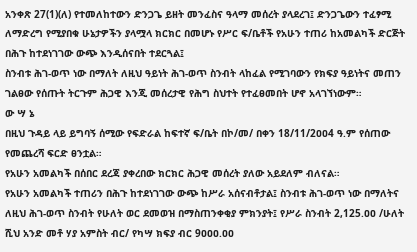አንቀጽ 27(1)(ለ) የተመለከተውን ድንጋጌ ይዘት መንፈስና ዓላማ መሰረት ያላደረገ፤ ድንጋጌውን ተፈፃሚ ለማድረግ የሚያበቁ ሁኔታዎችን ያላሟላ ክርክር በመሆኑ የሥር ፍ/ቤቶች የአሁን ተጠሪ ከአመልካች ድርጅት በሕጉ ከተደነገገው ውጭ እንዲሰናበት ተደርጓል፤
ስንብቱ ሕገ-ወጥ ነው በማለት ለዚህ ዓይነት ሕገ-ወጥ ስንብት ላከፈል የሚገባውን የክፍያ ዓይነትና መጠን ገልፀው የሰጡት ትርጉም ሕጋዊ እንጂ መሰረታዊ የሕግ ስህተት የተፈፀመበት ሆኖ አላገኘነውም።
ው ሣ ኔ
በዚህ ጉዳይ ላይ ይግባኝ ሰሚው የፍድራል ከፍተኛ ፍ/ቤት በኮ/መ/ በቀን 18/11/2ዐዐ4 ዓ.ም የሰጠው የመጨረሻ ፍርድ ፀንቷል።
የአሁን አመልካች በሰበር ደረጃ ያቀረበው ክርክር ሕጋዊ መሰረት ያለው አይደለም ብለናል።
የአሁን አመልካች ተጠሪን በሕጉ ከተደነገገው ውጭ ከሥራ አሰናብቶታል፤ ስንብቱ ሕገ-ወጥ ነው በማለትና ለዚህ ሕገ-ወጥ ስንብት የሁለት ወር ደመወዝ በማስጠንቀቂያ ምክንያት፤ የሥራ ስንብት 2,125.ዐዐ /ሁለት ሺህ አንድ መቶ ሃያ አምስት ብር/ የካሣ ክፍያ ብር 9ዐዐዐ.ዐዐ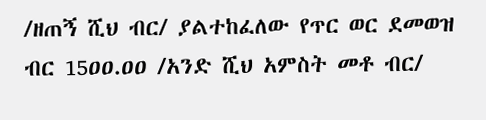/ዘጠኝ ሺህ ብር/ ያልተከፈለው የጥር ወር ደመወዝ ብር 15ዐዐ.ዐዐ /አንድ ሺህ አምስት መቶ ብር/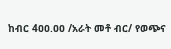ከብር 4ዐዐ.ዐዐ /አራት መቶ ብር/ የወጭና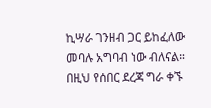ኪሣራ ገንዘብ ጋር ይከፈለው መባሉ አግባብ ነው ብለናል።
በዚህ የሰበር ደረጃ ግራ ቀኙ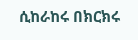ሲከራከሩ በክርክሩ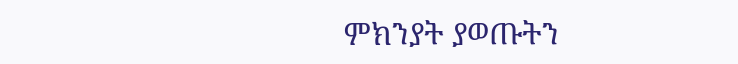ምክንያት ያወጡትን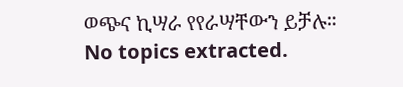ወጭና ኪሣራ የየራሣቸውን ይቻሉ።
No topics extracted.